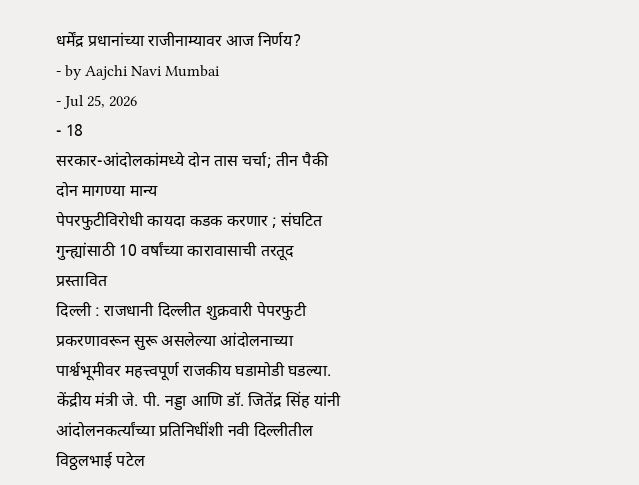धर्मेंद्र प्रधानांच्या राजीनाम्यावर आज निर्णय?
- by Aajchi Navi Mumbai
- Jul 25, 2026
- 18
सरकार-आंदोलकांमध्ये दोन तास चर्चा; तीन पैकी दोन मागण्या मान्य
पेपरफुटीविरोधी कायदा कडक करणार ; संघटित गुन्ह्यांसाठी 10 वर्षांच्या कारावासाची तरतूद प्रस्तावित
दिल्ली : राजधानी दिल्लीत शुक्रवारी पेपरफुटी प्रकरणावरून सुरू असलेल्या आंदोलनाच्या पार्श्वभूमीवर महत्त्वपूर्ण राजकीय घडामोडी घडल्या. केंद्रीय मंत्री जे. पी. नड्डा आणि डॉ. जितेंद्र सिंह यांनी आंदोलनकर्त्यांच्या प्रतिनिधींशी नवी दिल्लीतील विठ्ठलभाई पटेल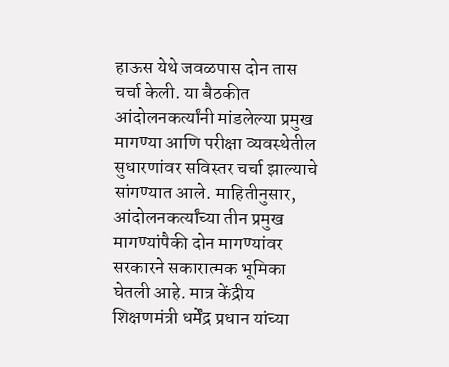हाऊस येथे जवळपास दोन तास चर्चा केली. या बैठकीत आंदोलनकर्त्यांनी मांडलेल्या प्रमुख मागण्या आणि परीक्षा व्यवस्थेतील सुधारणांवर सविस्तर चर्चा झाल्याचे सांगण्यात आले. माहितीनुसार, आंदोलनकर्त्यांच्या तीन प्रमुख मागण्यांपैकी दोन मागण्यांवर सरकारने सकारात्मक भूमिका घेतली आहे. मात्र केंद्रीय शिक्षणमंत्री धर्मेंद्र प्रधान यांच्या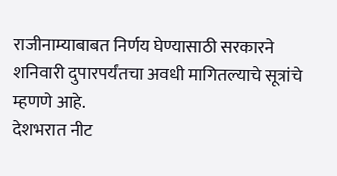राजीनाम्याबाबत निर्णय घेण्यासाठी सरकारने शनिवारी दुपारपर्यंतचा अवधी मागितल्याचे सूत्रांचे म्हणणे आहे.
देशभरात नीट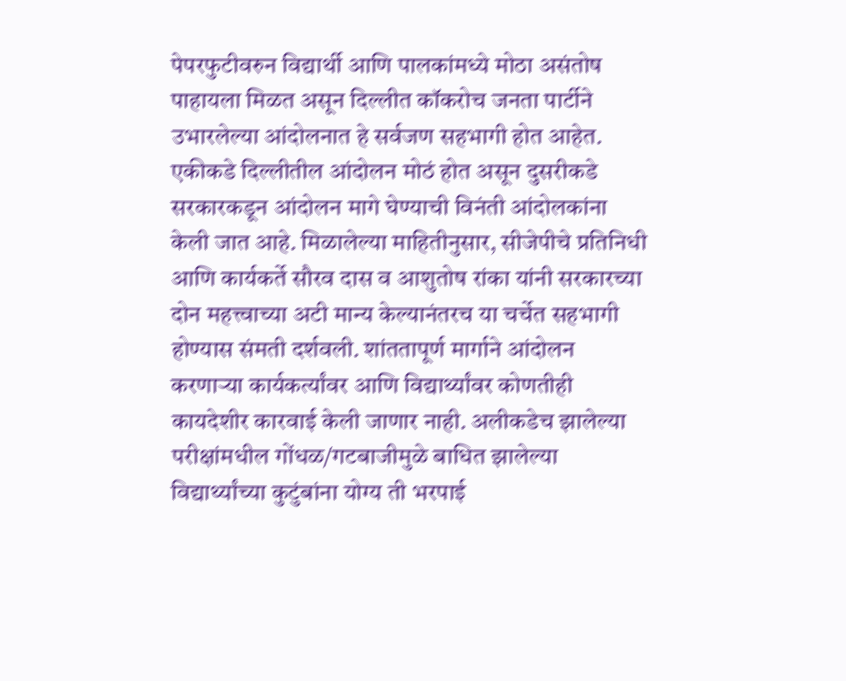पेपरफुटीवरुन विद्यार्थी आणि पालकांमध्ये मोठा असंतोष पाहायला मिळत असून दिल्लीत कॉकरोच जनता पार्टीने उभारलेल्या आंदोलनात हे सर्वजण सहभागी होत आहेत. एकीकडे दिल्लीतील आंदोलन मोठं होत असून दुसरीकडे सरकारकडून आंदोलन मागे घेण्याची विनंती आंदोलकांना केली जात आहे. मिळालेल्या माहितीनुसार, सीजेपीचे प्रतिनिधी आणि कार्यकर्ते सौरव दास व आशुतोष रांका यांनी सरकारच्या दोन महत्त्वाच्या अटी मान्य केल्यानंतरच या चर्चेत सहभागी होण्यास संमती दर्शवली. शांततापूर्ण मार्गाने आंदोलन करणाऱ्या कार्यकर्त्यांवर आणि विद्यार्थ्यांवर कोणतीही कायदेशीर कारवाई केली जाणार नाही. अलीकडेच झालेल्या परीक्षांमधील गोंधळ/गटबाजीमुळे बाधित झालेल्या विद्यार्थ्यांच्या कुटुंबांना योग्य ती भरपाई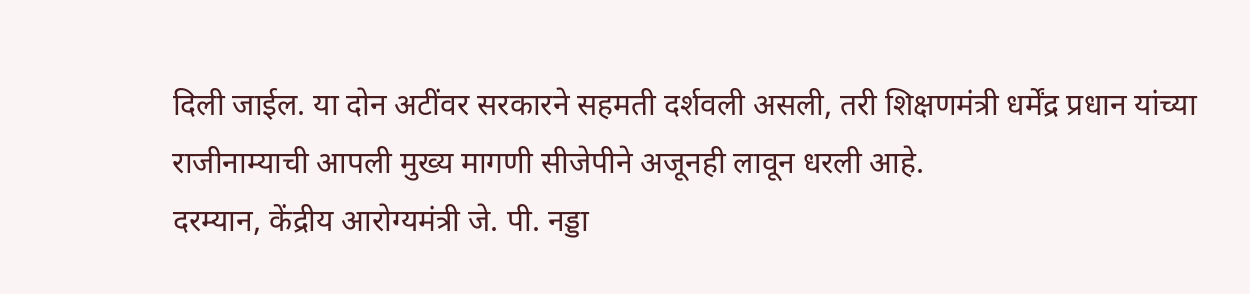दिली जाईल. या दोन अटींवर सरकारने सहमती दर्शवली असली, तरी शिक्षणमंत्री धर्मेंद्र प्रधान यांच्या राजीनाम्याची आपली मुख्य मागणी सीजेपीने अजूनही लावून धरली आहे.
दरम्यान, केंद्रीय आरोग्यमंत्री जे. पी. नड्डा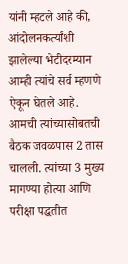यांनी म्हटले आहे की, आंदोलनकर्त्यांशी झालेल्या भेटीदरम्यान आम्ही त्यांचे सर्व म्हणणे ऐकून घेतले आहे. आमची त्यांच्यासोबतची बैठक जवळपास 2 तास चालली. त्यांच्या 3 मुख्य मागण्या होत्या आणि परीक्षा पद्धतीत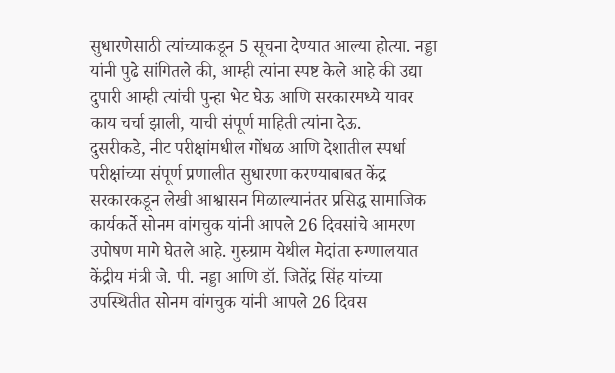सुधारणेसाठी त्यांच्याकडून 5 सूचना देण्यात आल्या होत्या. नड्डा यांनी पुढे सांगितले की, आम्ही त्यांना स्पष्ट केले आहे की उद्या दुपारी आम्ही त्यांची पुन्हा भेट घेऊ आणि सरकारमध्ये यावर काय चर्चा झाली, याची संपूर्ण माहिती त्यांना देऊ.
दुसरीकडे, नीट परीक्षांमधील गोंधळ आणि देशातील स्पर्धा परीक्षांच्या संपूर्ण प्रणालीत सुधारणा करण्याबाबत केंद्र सरकारकडून लेखी आश्वासन मिळाल्यानंतर प्रसिद्ध सामाजिक कार्यकर्ते सोनम वांगचुक यांनी आपले 26 दिवसांचे आमरण उपोषण मागे घेतले आहे. गुरुग्राम येथील मेदांता रुग्णालयात केंद्रीय मंत्री जे. पी. नड्डा आणि डॉ. जितेंद्र सिंह यांच्या उपस्थितीत सोनम वांगचुक यांनी आपले 26 दिवस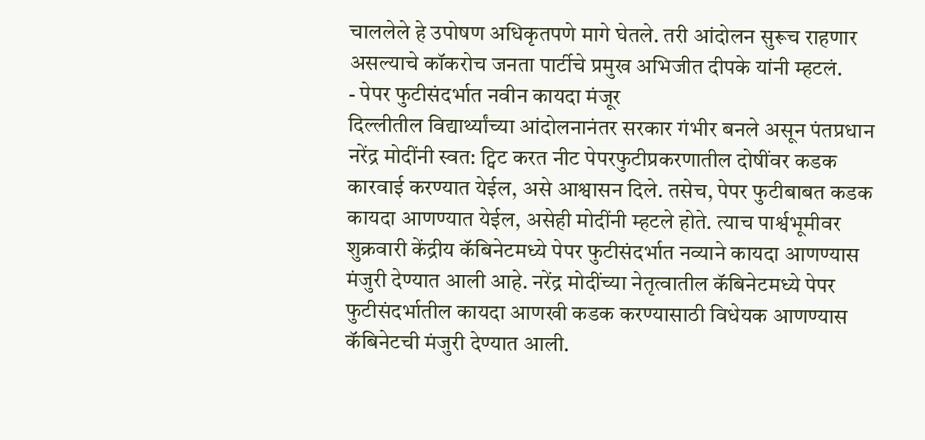चाललेले हे उपोषण अधिकृतपणे मागे घेतले. तरी आंदोलन सुरूच राहणार असल्याचे कॉकरोच जनता पार्टीचे प्रमुख अभिजीत दीपके यांनी म्हटलं.
- पेपर फुटीसंदर्भात नवीन कायदा मंजूर
दिल्लीतील विद्यार्थ्यांच्या आंदोलनानंतर सरकार गंभीर बनले असून पंतप्रधान नरेंद्र मोदींनी स्वत: ट्विट करत नीट पेपरफुटीप्रकरणातील दोषींवर कडक कारवाई करण्यात येईल, असे आश्वासन दिले. तसेच, पेपर फुटीबाबत कडक कायदा आणण्यात येईल, असेही मोदींनी म्हटले होते. त्याच पार्श्वभूमीवर शुक्रवारी केंद्रीय कॅबिनेटमध्ये पेपर फुटीसंदर्भात नव्याने कायदा आणण्यास मंजुरी देण्यात आली आहे. नरेंद्र मोदींच्या नेतृत्वातील कॅबिनेटमध्ये पेपर फुटीसंदर्भातील कायदा आणखी कडक करण्यासाठी विधेयक आणण्यास कॅबिनेटची मंजुरी देण्यात आली.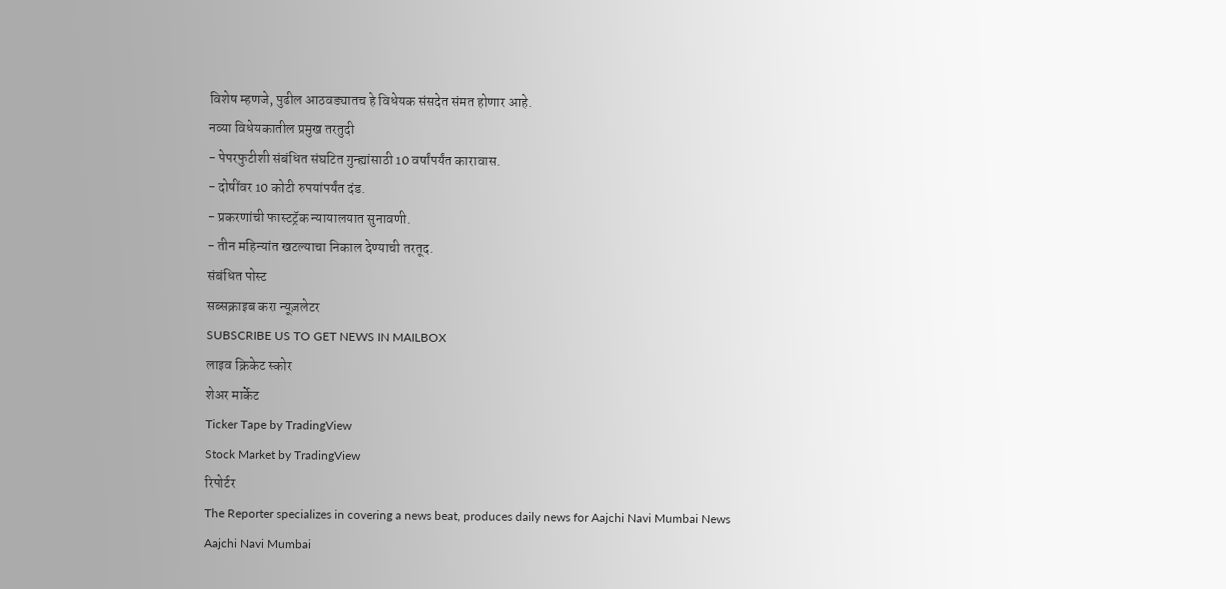विशेष म्हणजे, पुढील आठवड्यातच हे विधेयक संसदेत संमत होणार आहे.
नव्या विधेयकातील प्रमुख तरतुदी
- पेपरफुटीशी संबंधित संघटित गुन्ह्यांसाठी 10 वर्षांपर्यंत कारावास.
- दोषींवर 10 कोटी रुपयांपर्यंत दंड.
- प्रकरणांची फास्टट्रॅक न्यायालयात सुनावणी.
- तीन महिन्यांत खटल्याचा निकाल देण्याची तरतूद.
संबंधित पोस्ट
सब्सक्राइब करा न्यूज़लेटर
SUBSCRIBE US TO GET NEWS IN MAILBOX
लाइव क्रिकेट स्कोर
शेअर मार्केट
Ticker Tape by TradingView
Stock Market by TradingView
रिपोर्टर
The Reporter specializes in covering a news beat, produces daily news for Aajchi Navi Mumbai News
Aajchi Navi Mumbai